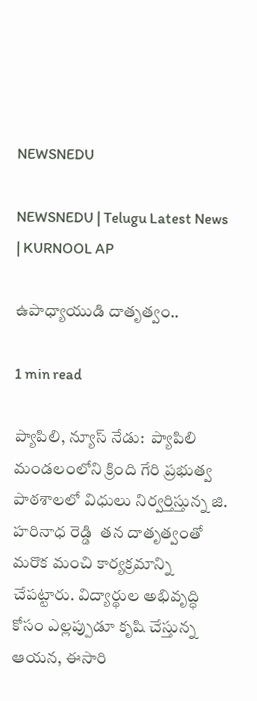NEWSNEDU

NEWSNEDU | Telugu Latest News | KURNOOL AP

ఉపాధ్యాయుడి దాతృత్వం..

1 min read

ప్యాపిలి, న్యూస్ నేడు:  ప్యాపిలి మండలంలోని క్రింది గేరి ప్రభుత్వ పాఠశాలలో విధులు నిర్వర్తిస్తున్న జి. హరినాధ రెడ్డి  తన దాతృత్వంతో మరొక మంచి కార్యక్రమాన్ని చేపట్టారు. విద్యార్థుల అభివృద్ధి కోసం ఎల్లప్పుడూ కృషి చేస్తున్న ఆయన, ఈసారి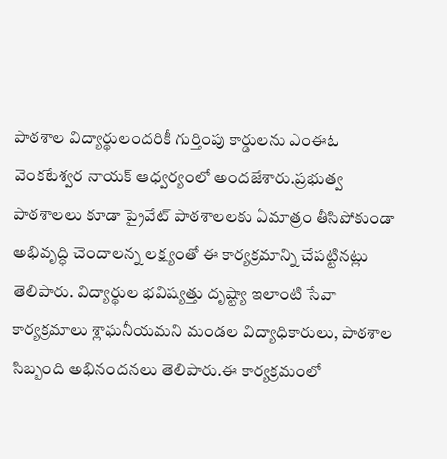పాఠశాల విద్యార్థులందరికీ గుర్తింపు కార్డులను ఎంఈఓ వెంకటేశ్వర నాయక్ ఆధ్వర్యంలో అందజేశారు.ప్రభుత్వ పాఠశాలలు కూడా ప్రైవేట్ పాఠశాలలకు ఏమాత్రం తీసిపోకుండా అభివృద్ధి చెందాలన్న లక్ష్యంతో ఈ కార్యక్రమాన్ని చేపట్టినట్లు తెలిపారు. విద్యార్థుల భవిష్యత్తు దృష్ట్యా ఇలాంటి సేవా కార్యక్రమాలు శ్లాఘనీయమని మండల విద్యాధికారులు, పాఠశాల సిబ్బంది అభినందనలు తెలిపారు.ఈ కార్యక్రమంలో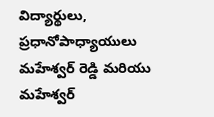విద్యార్థులు, ప్రధానోపాధ్యాయులు మహేశ్వర్ రెడ్డి మరియు మహేశ్వర్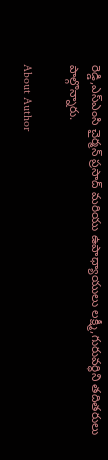రెడ్డి,ఎస్ఎంసి చైర్మన్ ప్రసాద్ మరియు ఉపాధ్యాయులు లక్ష్మీ,గురువర్ధిని తదితరులు పాల్గొన్నారు.

About Author